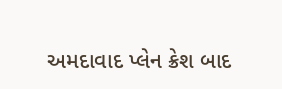અમદાવાદ પ્લેન ક્રેશ બાદ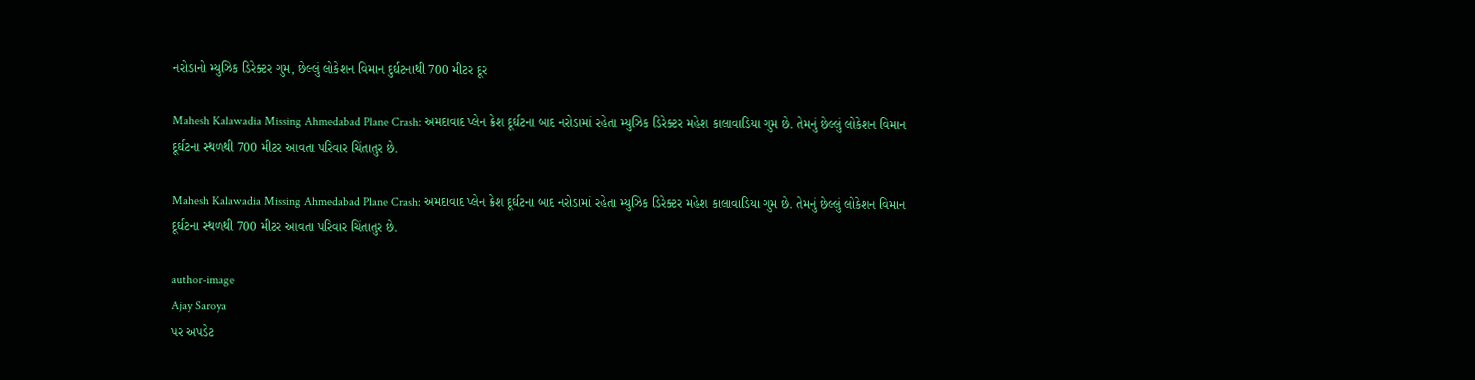નરોડાનો મ્યુઝિક ડિરેક્ટર ગુમ, છેલ્લું લોકેશન વિમાન દુર્ઘટનાથી 700 મીટર દૂર

Mahesh Kalawadia Missing Ahmedabad Plane Crash: અમદાવાદ પ્લેન ક્રેશ દૂર્ઘટના બાદ નરોડામાં રહેતા મ્યુઝિક ડિરેક્ટર મહેશ કાલાવાડિયા ગુમ છે. તેમનું છેલ્લું લોકેશન વિમાન દૂર્ઘટના સ્થળથી 700 મીટર આવતા પરિવાર ચિંતાતુર છે.

Mahesh Kalawadia Missing Ahmedabad Plane Crash: અમદાવાદ પ્લેન ક્રેશ દૂર્ઘટના બાદ નરોડામાં રહેતા મ્યુઝિક ડિરેક્ટર મહેશ કાલાવાડિયા ગુમ છે. તેમનું છેલ્લું લોકેશન વિમાન દૂર્ઘટના સ્થળથી 700 મીટર આવતા પરિવાર ચિંતાતુર છે.

author-image
Ajay Saroya
પર અપડેટ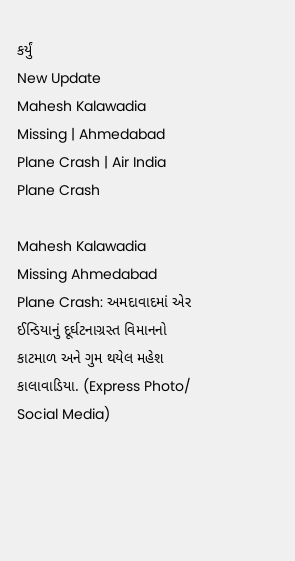કર્યું
New Update
Mahesh Kalawadia Missing | Ahmedabad Plane Crash | Air India Plane Crash

Mahesh Kalawadia Missing Ahmedabad Plane Crash: અમદાવાદમાં એર ઈન્ડિયાનું દૂર્ઘટનાગ્રસ્ત વિમાનનો કાટમાળ અને ગુમ થયેલ મહેશ કાલાવાડિયા. (Express Photo/ Social Media)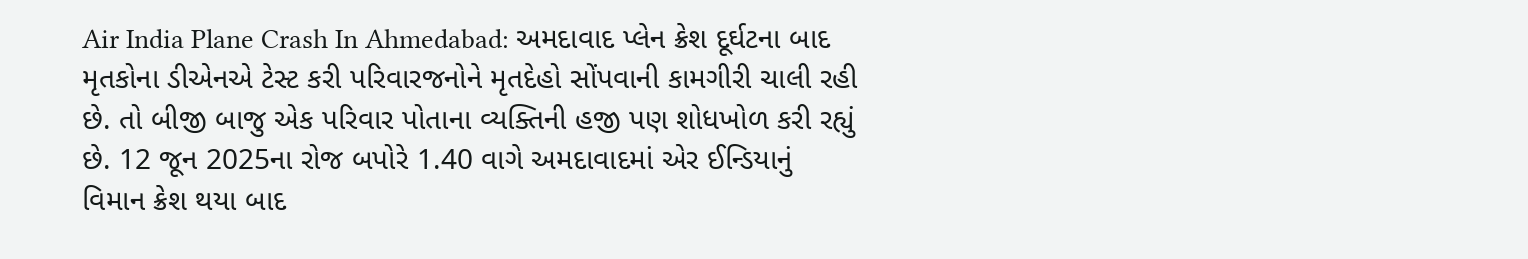Air India Plane Crash In Ahmedabad: અમદાવાદ પ્લેન ક્રેશ દૂર્ઘટના બાદ મૃતકોના ડીએનએ ટેસ્ટ કરી પરિવારજનોને મૃતદેહો સોંપવાની કામગીરી ચાલી રહી છે. તો બીજી બાજુ એક પરિવાર પોતાના વ્યક્તિની હજી પણ શોધખોળ કરી રહ્યું છે. 12 જૂન 2025ના રોજ બપોરે 1.40 વાગે અમદાવાદમાં એર ઈન્ડિયાનું વિમાન ક્રેશ થયા બાદ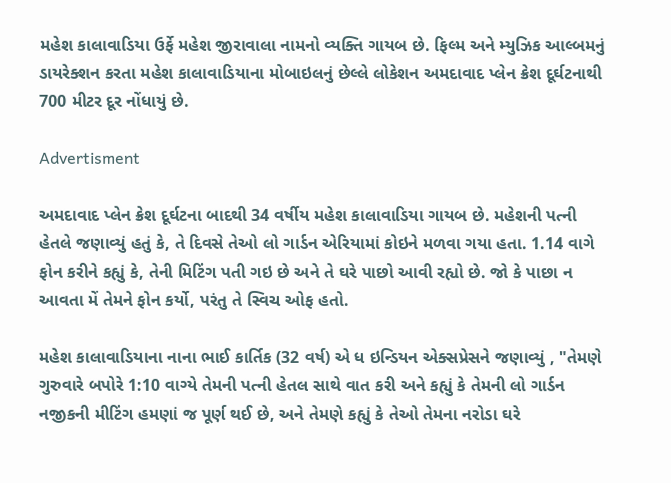મહેશ કાલાવાડિયા ઉર્ફે મહેશ જીરાવાલા નામનો વ્યક્તિ ગાયબ છે. ફિલ્મ અને મ્યુઝિક આલ્બમનું ડાયરેક્શન કરતા મહેશ કાલાવાડિયાના મોબાઇલનું છેલ્લે લોકેશન અમદાવાદ પ્લેન ક્રેશ દૂર્ઘટનાથી 700 મીટર દૂર નોંધાયું છે.

Advertisment

અમદાવાદ પ્લેન ક્રેશ દૂર્ઘટના બાદથી 34 વર્ષીય મહેશ કાલાવાડિયા ગાયબ છે. મહેશની પત્ની હેતલે જણાવ્યું હતું કે, તે દિવસે તેઓ લો ગાર્ડન એરિયામાં કોઇને મળવા ગયા હતા. 1.14 વાગે ફોન કરીને કહ્યું કે, તેની મિટિંગ પતી ગઇ છે અને તે ઘરે પાછો આવી રહ્યો છે. જો કે પાછા ન આવતા મેં તેમને ફોન કર્યો, પરંતુ તે સ્વિચ ઓફ હતો.

મહેશ કાલાવાડિયાના નાના ભાઈ કાર્તિક (32 વર્ષ) એ ધ ઇન્ડિયન એક્સપ્રેસને જણાવ્યું , "તેમણે ગુરુવારે બપોરે 1:10 વાગ્યે તેમની પત્ની હેતલ સાથે વાત કરી અને કહ્યું કે તેમની લો ગાર્ડન નજીકની મીટિંગ હમણાં જ પૂર્ણ થઈ છે, અને તેમણે કહ્યું કે તેઓ તેમના નરોડા ઘરે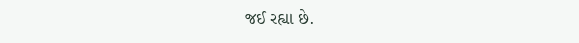જઈ રહ્યા છે.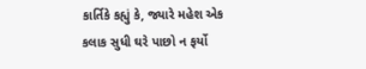કાર્તિકે કહ્યું કે, જ્યારે મહેશ એક કલાક સુધી ઘરે પાછો ન ફર્યો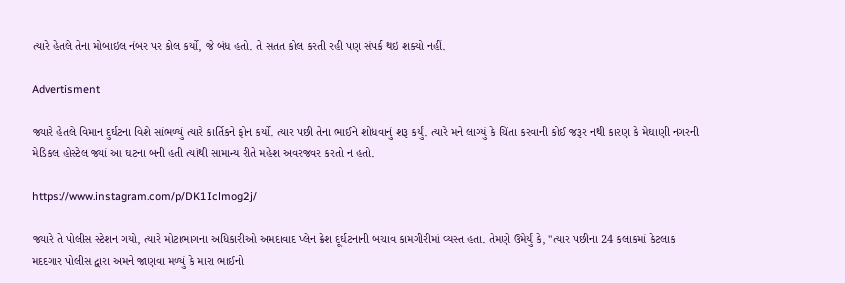ત્યારે હેતલે તેના મોબાઇલ નંબર પર કોલ કર્યો, જે બંધ હતો. તે સતત કોલ કરતી રહી પણ સંપર્ક થઇ શક્યો નહીં.

Advertisment

જ્યારે હેતલે વિમાન દુર્ઘટના વિશે સાંભળ્યું ત્યારે કાર્તિકને ફોન કર્યો. ત્યાર પછી તેના ભાઈને શોધવાનું શરૂ કર્યું. ત્યારે મને લાગ્યું કે ચિંતા કરવાની કોઈ જરૂર નથી કારણ કે મેઘાણી નગરની મેડિકલ હોસ્ટેલ જ્યાં આ ઘટના બની હતી ત્યાંથી સામાન્ય રીતે મહેશ અવરજવર કરતો ન હતો.

https://www.instagram.com/p/DK1Iclmog2j/

જ્યારે તે પોલીસ સ્ટેશન ગયો, ત્યારે મોટાભાગના અધિકારીઓ અમદાવાદ પ્લેન ક્રેશ દૂર્ઘટનાની બચાવ કામગીરીમાં વ્યસ્ત હતા. તેમણે ઉમેર્યું કે, "ત્યાર પછીના 24 કલાકમાં કેટલાક મદદગાર પોલીસ દ્વારા અમને જાણવા મળ્યું કે મારા ભાઈનો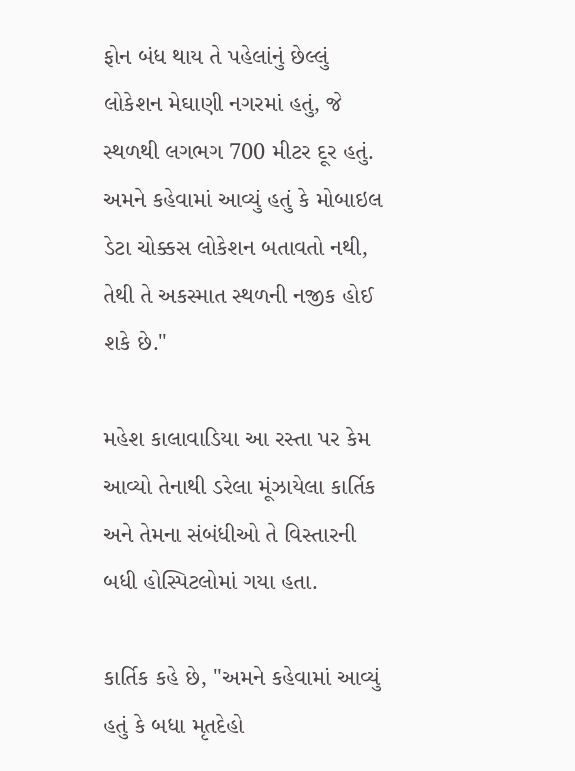ફોન બંધ થાય તે પહેલાંનું છેલ્લું લોકેશન મેઘાણી નગરમાં હતું, જે સ્થળથી લગભગ 700 મીટર દૂર હતું. અમને કહેવામાં આવ્યું હતું કે મોબાઇલ ડેટા ચોક્કસ લોકેશન બતાવતો નથી, તેથી તે અકસ્માત સ્થળની નજીક હોઈ શકે છે."

મહેશ કાલાવાડિયા આ રસ્તા પર કેમ આવ્યો તેનાથી ડરેલા મૂંઝાયેલા કાર્તિક અને તેમના સંબંધીઓ તે વિસ્તારની બધી હોસ્પિટલોમાં ગયા હતા.

કાર્તિક કહે છે, "અમને કહેવામાં આવ્યું હતું કે બધા મૃતદેહો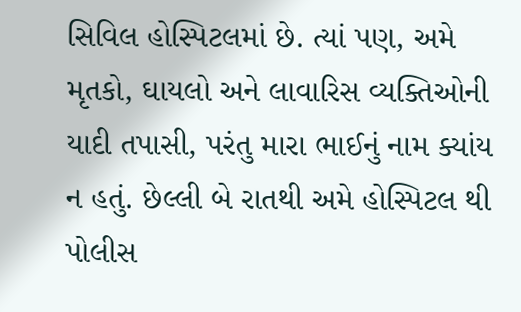સિવિલ હોસ્પિટલમાં છે. ત્યાં પણ, અમે મૃતકો, ઘાયલો અને લાવારિસ વ્યક્તિઓની યાદી તપાસી, પરંતુ મારા ભાઈનું નામ ક્યાંય ન હતું. છેલ્લી બે રાતથી અમે હોસ્પિટલ થી પોલીસ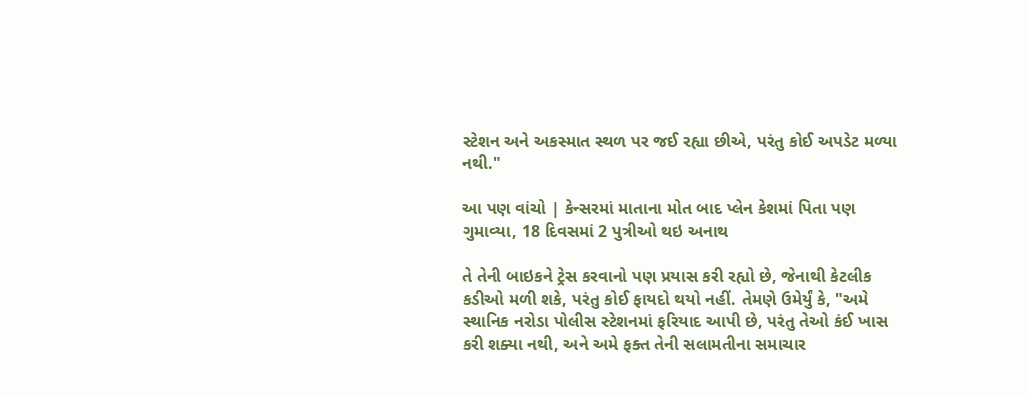સ્ટેશન અને અકસ્માત સ્થળ પર જઈ રહ્યા છીએ, પરંતુ કોઈ અપડેટ મળ્યા નથી."

આ પણ વાંચો | કેન્સરમાં માતાના મોત બાદ પ્લેન કેશમાં પિતા પણ ગુમાવ્યા, 18 દિવસમાં 2 પુત્રીઓ થઇ અનાથ

તે તેની બાઇકને ટ્રેસ કરવાનો પણ પ્રયાસ કરી રહ્યો છે, જેનાથી કેટલીક કડીઓ મળી શકે, પરંતુ કોઈ ફાયદો થયો નહીં. તેમણે ઉમેર્યું કે, "અમે સ્થાનિક નરોડા પોલીસ સ્ટેશનમાં ફરિયાદ આપી છે, પરંતુ તેઓ કંઈ ખાસ કરી શક્યા નથી, અને અમે ફક્ત તેની સલામતીના સમાચાર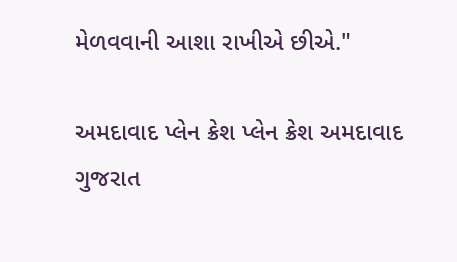મેળવવાની આશા રાખીએ છીએ."

અમદાવાદ પ્લેન ક્રેશ પ્લેન ક્રેશ અમદાવાદ ગુજરાત